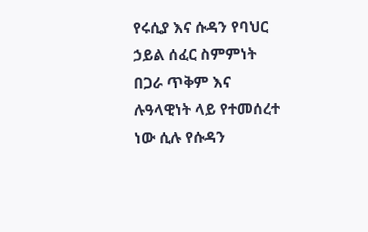የሩሲያ እና ሱዳን የባህር ኃይል ሰፈር ስምምነት በጋራ ጥቅም እና ሉዓላዊነት ላይ የተመሰረተ ነው ሲሉ የሱዳን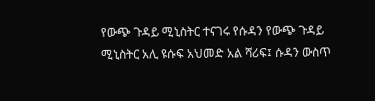የውጭ ጉዳይ ሚኒስትር ተናገሩ የሱዳን የውጭ ጉዳይ ሚኒስትር አሊ ዩሱፍ አህመድ አል ሻሪፍ፤ ሱዳን ውስጥ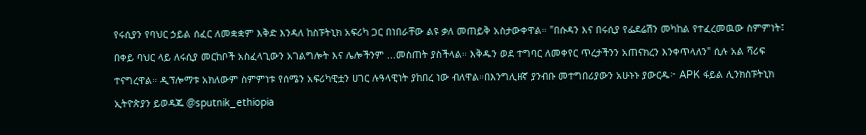የሩሲያን የባህር ኃይል ሰፈር ለመቋቋም እቅድ እንዳለ ከስፑትኒክ አፍሪካ ጋር በነበራቸው ልዩ ቃለ መጠይቅ አስታውቀዋል። "በሱዳን እና በሩሲያ የፌደሬሽን መካከል የተፈረመዉው ስምምነት፤ በቀይ ባህር ላይ ለሩሲያ መርከቦች አስፈላጊውን አገልግሎት እና ሌሎችንም ...መስጠት ያስችላል። እቅዱን ወደ ተግባር ለመቀየር ጥረታችንን አጠናክረን እንቀጥላለን" ሲሉ አል ሻሪፍ ተናግረዋል። ዲፕሎማቱ አክለውም ስምምነቱ የሰሜን አፍሪካዊቷን ሀገር ሉዓላዊነት ያከበረ ነው ብለዋል።በእንግሊዘኛ ያንብቡ መተግበሪያውን አሁኑኑ ያውርዱ፦ APK ፋይል ሊንክስፑትኒክ ኢትዮጵያን ይወዳጁ @sputnik_ethiopia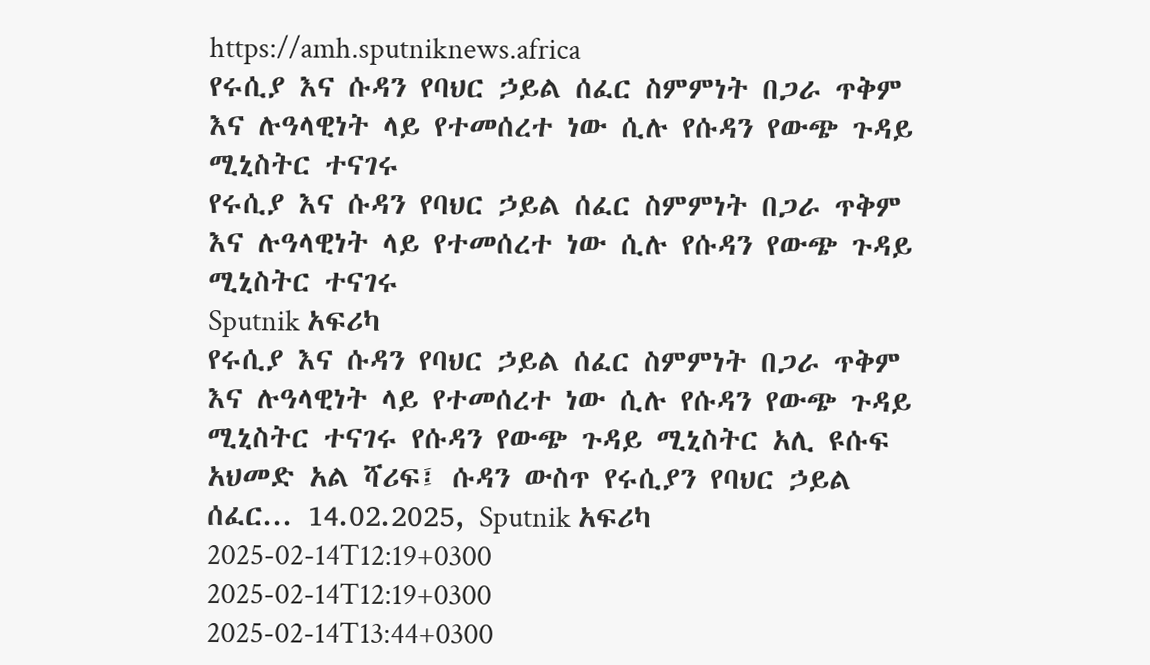https://amh.sputniknews.africa
የሩሲያ እና ሱዳን የባህር ኃይል ሰፈር ስምምነት በጋራ ጥቅም እና ሉዓላዊነት ላይ የተመሰረተ ነው ሲሉ የሱዳን የውጭ ጉዳይ ሚኒስትር ተናገሩ
የሩሲያ እና ሱዳን የባህር ኃይል ሰፈር ስምምነት በጋራ ጥቅም እና ሉዓላዊነት ላይ የተመሰረተ ነው ሲሉ የሱዳን የውጭ ጉዳይ ሚኒስትር ተናገሩ
Sputnik አፍሪካ
የሩሲያ እና ሱዳን የባህር ኃይል ሰፈር ስምምነት በጋራ ጥቅም እና ሉዓላዊነት ላይ የተመሰረተ ነው ሲሉ የሱዳን የውጭ ጉዳይ ሚኒስትር ተናገሩ የሱዳን የውጭ ጉዳይ ሚኒስትር አሊ ዩሱፍ አህመድ አል ሻሪፍ፤ ሱዳን ውስጥ የሩሲያን የባህር ኃይል ሰፈር... 14.02.2025, Sputnik አፍሪካ
2025-02-14T12:19+0300
2025-02-14T12:19+0300
2025-02-14T13:44+0300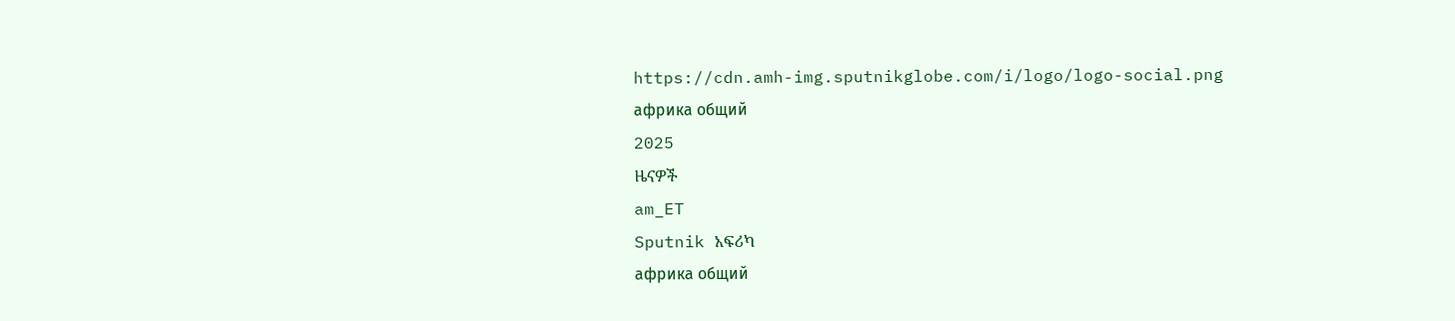https://cdn.amh-img.sputnikglobe.com/i/logo/logo-social.png
африка общий
2025
ዜናዎች
am_ET
Sputnik አፍሪካ
африка общий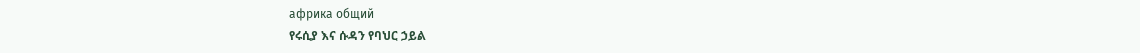африка общий
የሩሲያ እና ሱዳን የባህር ኃይል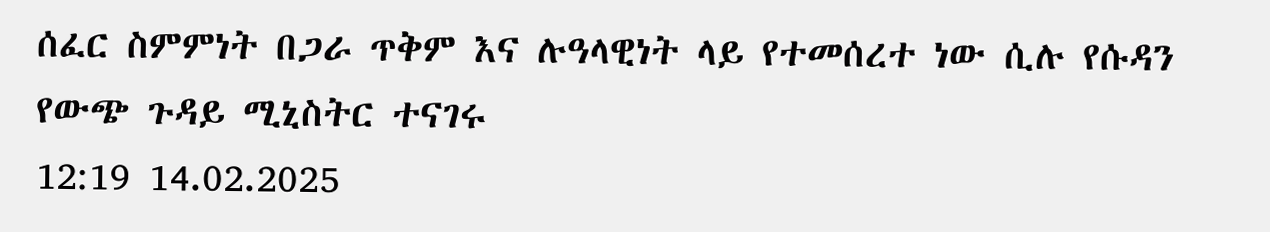ሰፈር ስምምነት በጋራ ጥቅም እና ሉዓላዊነት ላይ የተመሰረተ ነው ሲሉ የሱዳን የውጭ ጉዳይ ሚኒስትር ተናገሩ
12:19 14.02.2025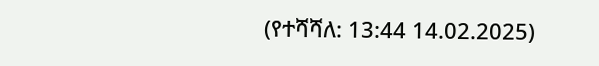(የተሻሻለ: 13:44 14.02.2025)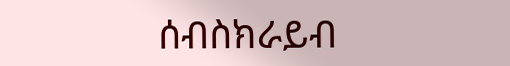ሰብስክራይብ